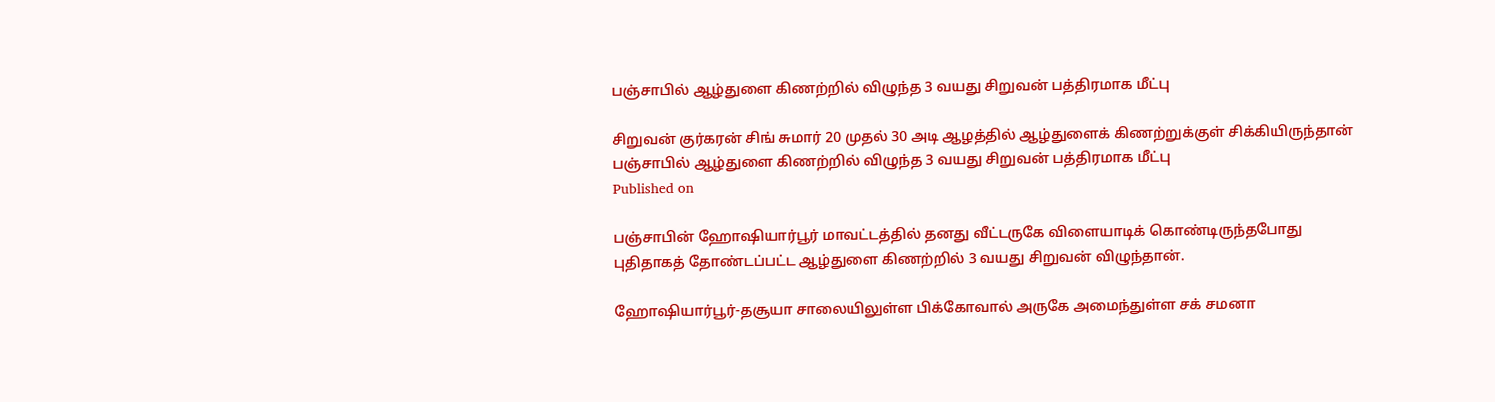பஞ்சாபில் ஆழ்துளை கிணற்றில் விழுந்த 3 வயது சிறுவன் பத்திரமாக மீட்பு

சிறுவன் குர்கரன் சிங் சுமார் 20 முதல் 30 அடி ஆழத்தில் ஆழ்துளைக் கிணற்றுக்குள் சிக்கியிருந்தான்
பஞ்சாபில் ஆழ்துளை கிணற்றில் விழுந்த 3 வயது சிறுவன் பத்திரமாக மீட்பு
Published on

பஞ்சாபின் ஹோஷியார்பூர் மாவட்டத்தில் தனது வீட்டருகே விளையாடிக் கொண்டிருந்தபோது புதிதாகத் தோண்டப்பட்ட ஆழ்துளை கிணற்றில் 3 வயது சிறுவன் விழுந்தான்.

ஹோஷியார்பூர்-தசூயா சாலையிலுள்ள பிக்கோவால் அருகே அமைந்துள்ள சக் சமனா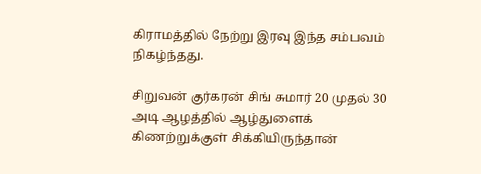கிராமத்தில் நேற்று இரவு இந்த சம்பவம் நிகழ்ந்தது.

சிறுவன் குர்கரன் சிங் சுமார் 20 முதல் 30 அடி ஆழத்தில் ஆழ்துளைக் கிணற்றுக்குள் சிக்கியிருந்தான்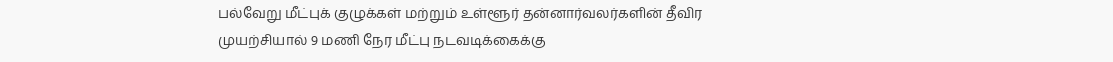பல்வேறு மீட்புக் குழுக்கள் மற்றும் உள்ளூர் தன்னார்வலர்களின் தீவிர முயற்சியால் 9 மணி நேர மீட்பு நடவடிக்கைக்கு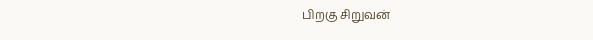பிறகு சிறுவன்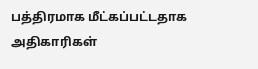பத்திரமாக மீட்கப்பட்டதாக அதிகாரிகள்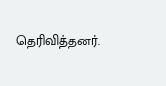தெரிவித்தனர்.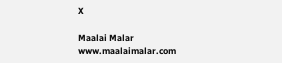X

Maalai Malar
www.maalaimalar.com